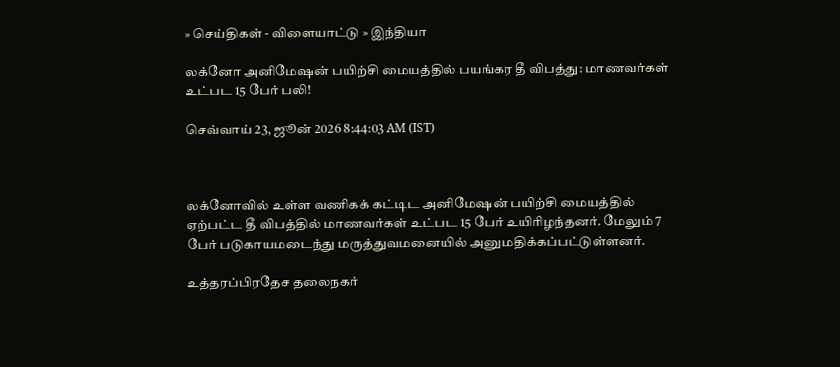» செய்திகள் - விளையாட்டு » இந்தியா

லக்னோ அனிமேஷன் பயிற்சி மையத்தில் பயங்கர தீ விபத்து: மாணவர்கள் உட்பட 15 பேர் பலி!

செவ்வாய் 23, ஜூன் 2026 8:44:03 AM (IST)



லக்னோவில் உள்ள வணிகக் கட்டிட அனிமேஷன் பயிற்சி மையத்தில் ஏற்பட்ட தீ விபத்தில் மாணவர்கள் உட்பட 15 பேர் உயிரிழந்தனர். மேலும் 7 பேர் படுகாயமடைந்து மருத்துவமனையில் அனுமதிக்கப்பட்டுள்ளனர்.

உத்தரப்பிரதேச தலைநகர்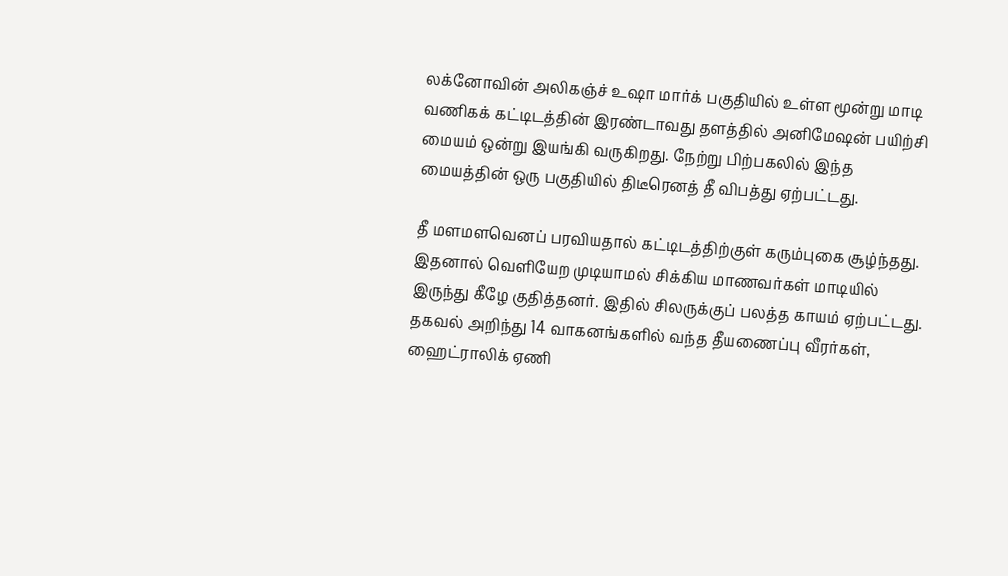லக்னோவின் அலிகஞ்ச் உஷா மார்க் பகுதியில் உள்ள மூன்று மாடி வணிகக் கட்டிடத்தின் இரண்டாவது தளத்தில் அனிமேஷன் பயிற்சி மையம் ஒன்று இயங்கி வருகிறது. நேற்று பிற்பகலில் இந்த மையத்தின் ஒரு பகுதியில் திடீரெனத் தீ விபத்து ஏற்பட்டது.

தீ மளமளவெனப் பரவியதால் கட்டிடத்திற்குள் கரும்புகை சூழ்ந்தது. இதனால் வெளியேற முடியாமல் சிக்கிய மாணவர்கள் மாடியில் இருந்து கீழே குதித்தனர். இதில் சிலருக்குப் பலத்த காயம் ஏற்பட்டது. தகவல் அறிந்து 14 வாகனங்களில் வந்த தீயணைப்பு வீரர்கள், ஹைட்ராலிக் ஏணி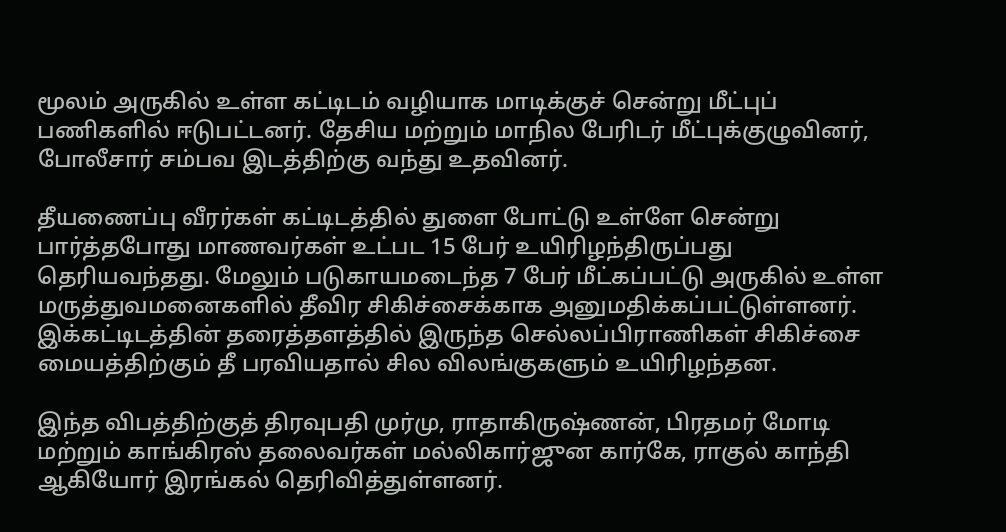மூலம் அருகில் உள்ள கட்டிடம் வழியாக மாடிக்குச் சென்று மீட்புப் பணிகளில் ஈடுபட்டனர். தேசிய மற்றும் மாநில பேரிடர் மீட்புக்குழுவினர், போலீசார் சம்பவ இடத்திற்கு வந்து உதவினர்.

தீயணைப்பு வீரர்கள் கட்டிடத்தில் துளை போட்டு உள்ளே சென்று பார்த்தபோது மாணவர்கள் உட்பட 15 பேர் உயிரிழந்திருப்பது தெரியவந்தது. மேலும் படுகாயமடைந்த 7 பேர் மீட்கப்பட்டு அருகில் உள்ள மருத்துவமனைகளில் தீவிர சிகிச்சைக்காக அனுமதிக்கப்பட்டுள்ளனர். இக்கட்டிடத்தின் தரைத்தளத்தில் இருந்த செல்லப்பிராணிகள் சிகிச்சை மையத்திற்கும் தீ பரவியதால் சில விலங்குகளும் உயிரிழந்தன.

இந்த விபத்திற்குத் திரவுபதி முர்மு, ராதாகிருஷ்ணன், பிரதமர் மோடி மற்றும் காங்கிரஸ் தலைவர்கள் மல்லிகார்ஜுன கார்கே, ராகுல் காந்தி ஆகியோர் இரங்கல் தெரிவித்துள்ளனர்.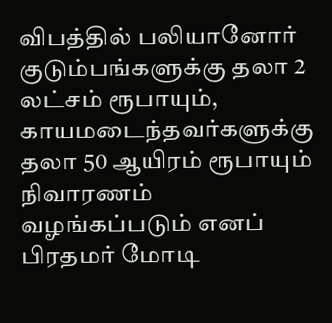விபத்தில் பலியானோர் குடும்பங்களுக்கு தலா 2 லட்சம் ரூபாயும், காயமடைந்தவர்களுக்கு தலா 50 ஆயிரம் ரூபாயும் நிவாரணம் வழங்கப்படும் எனப் பிரதமர் மோடி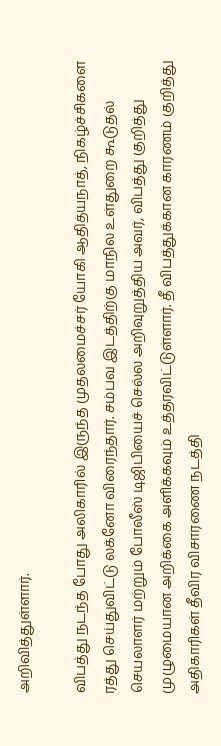அறிவித்துள்ளார்.

விபத்து நடந்த போது அலிகாரில் இருந்த முதலமைச்சர் யோகி ஆதித்யநாத், நிகழ்ச்சிகளை ரத்து செய்துவிட்டு லக்னோ விரைந்தார். சம்பவ இடத்திற்கு மாநில உள்துறை கூடுதல் செயலாளர் மற்றும் போலீஸ் டிஜிபியைச் செல்ல அறிவுறுத்திய அவர், விபத்து குறித்து முழுமையான அறிக்கை அளிக்கவும் உத்தரவிட்டுள்ளார். தீ விபத்துக்கான காரணம் குறித்து அதிகாரிகள் தீவிர விசாரணை நடத்தி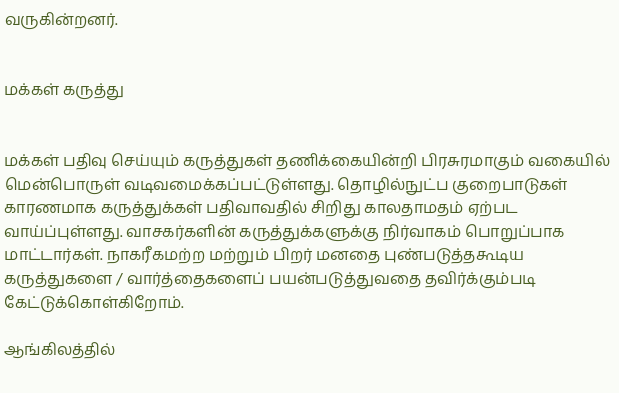வருகின்றனர்.


மக்கள் கருத்து


மக்கள் பதிவு செய்யும் கருத்துகள் தணிக்கையின்றி பிரசுரமாகும் வகையில் மென்பொருள் வடிவமைக்கப்பட்டுள்ளது. தொழில்நுட்ப குறைபாடுகள் காரணமாக கருத்துக்கள் பதிவாவதில் சிறிது காலதாமதம் ஏற்பட வாய்ப்புள்ளது. வாசகர்களின் கருத்துக்களுக்கு நிர்வாகம் பொறுப்பாக மாட்டார்கள். நாகரீகமற்ற மற்றும் பிறர் மனதை புண்படுத்தகூடிய கருத்துகளை / வார்த்தைகளைப் பயன்படுத்துவதை தவிர்க்கும்படி கேட்டுக்கொள்கிறோம்.

ஆங்கிலத்தில்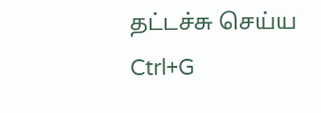தட்டச்சு செய்ய Ctrl+G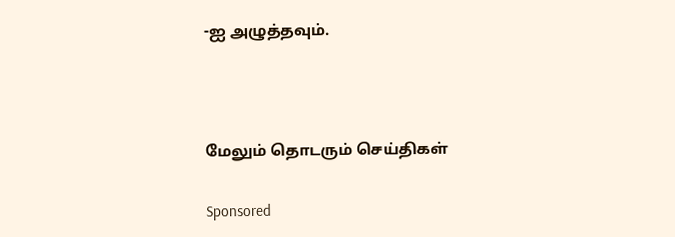-ஐ அழுத்தவும்.



மேலும் தொடரும் செய்திகள்

Sponsored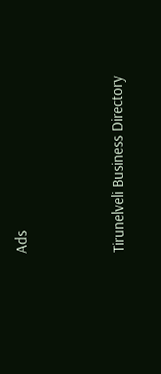Ads




Tirunelveli Business Directory